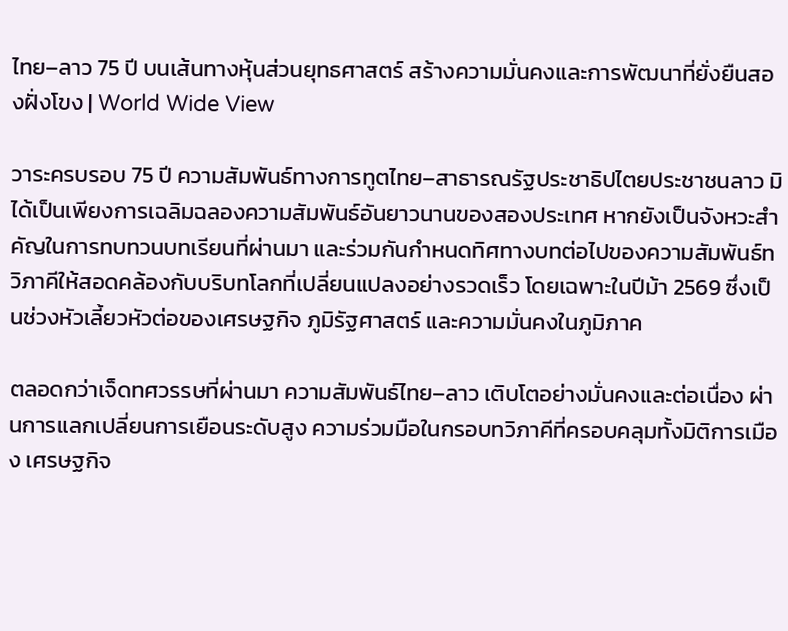ไทย–ลาว 75 ปี บนเส้นทางหุ้นส่วนยุทธศาสตร์ สร้างความมั่นคงและการพัฒนาที่ยั่งยืนสองฝั่งโขง | World Wide View

วาระครบรอบ 75 ปี ความสัมพันธ์ทางการทูตไทย–สาธารณรัฐประชาธิปไตยประชาชนลาว มิได้เป็นเพียงการเฉลิมฉลองความสัมพันธ์อันยาวนานของสองประเทศ หากยังเป็นจังหวะสำคัญในการทบทวนบทเรียนที่ผ่านมา และร่วมกันกำหนดทิศทางบทต่อไปของความสัมพันธ์ทวิภาคีให้สอดคล้องกับบริบทโลกที่เปลี่ยนแปลงอย่างรวดเร็ว โดยเฉพาะในปีม้า 2569 ซึ่งเป็นช่วงหัวเลี้ยวหัวต่อของเศรษฐกิจ ภูมิรัฐศาสตร์ และความมั่นคงในภูมิภาค

ตลอดกว่าเจ็ดทศวรรษที่ผ่านมา ความสัมพันธ์ไทย–ลาว เติบโตอย่างมั่นคงและต่อเนื่อง ผ่านการแลกเปลี่ยนการเยือนระดับสูง ความร่วมมือในกรอบทวิภาคีที่ครอบคลุมทั้งมิติการเมือง เศรษฐกิจ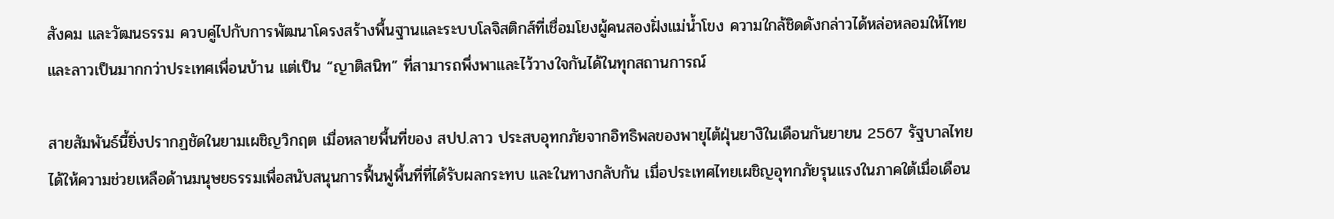สังคม และวัฒนธรรม ควบคู่ไปกับการพัฒนาโครงสร้างพื้นฐานและระบบโลจิสติกส์ที่เชื่อมโยงผู้คนสองฝั่งแม่น้ำโขง ความใกล้ชิดดังกล่าวได้หล่อหลอมให้ไทยและลาวเป็นมากกว่าประเทศเพื่อนบ้าน แต่เป็น “ญาติสนิท” ที่สามารถพึ่งพาและไว้วางใจกันได้ในทุกสถานการณ์

สายสัมพันธ์นี้ยิ่งปรากฏชัดในยามเผชิญวิกฤต เมื่อหลายพื้นที่ของ สปป.ลาว ประสบอุทกภัยจากอิทธิพลของพายุไต้ฝุ่นยางิในเดือนกันยายน 2567 รัฐบาลไทยได้ให้ความช่วยเหลือด้านมนุษยธรรมเพื่อสนับสนุนการฟื้นฟูพื้นที่ที่ได้รับผลกระทบ และในทางกลับกัน เมื่อประเทศไทยเผชิญอุทกภัยรุนแรงในภาคใต้เมื่อเดือน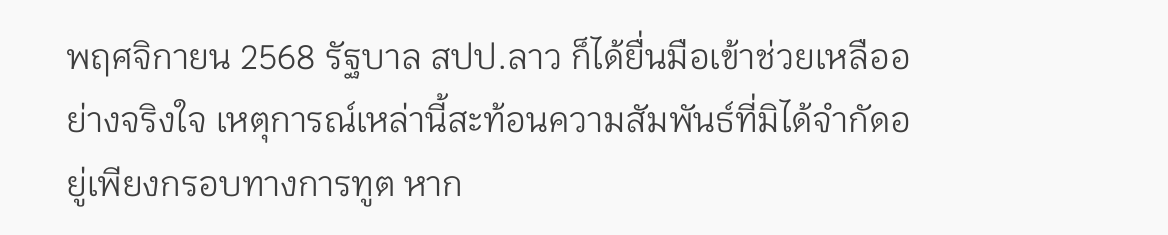พฤศจิกายน 2568 รัฐบาล สปป.ลาว ก็ได้ยื่นมือเข้าช่วยเหลืออย่างจริงใจ เหตุการณ์เหล่านี้สะท้อนความสัมพันธ์ที่มิได้จำกัดอยู่เพียงกรอบทางการทูต หาก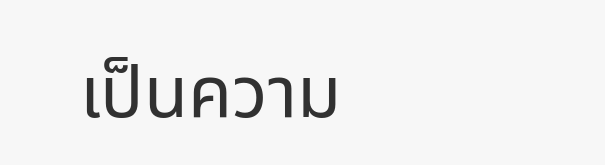เป็นความ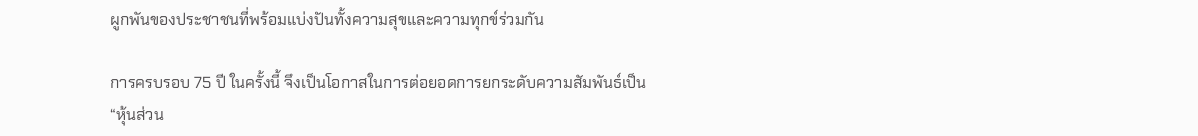ผูกพันของประชาชนที่พร้อมแบ่งปันทั้งความสุขและความทุกข์ร่วมกัน

การครบรอบ 75 ปี ในครั้งนี้ จึงเป็นโอกาสในการต่อยอดการยกระดับความสัมพันธ์เป็น “หุ้นส่วน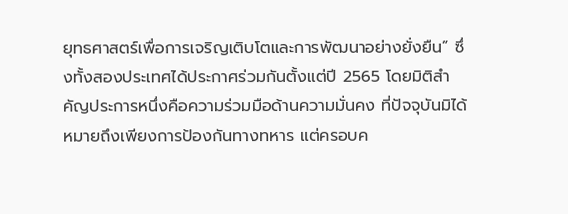ยุทธศาสตร์เพื่อการเจริญเติบโตและการพัฒนาอย่างยั่งยืน” ซึ่งทั้งสองประเทศได้ประกาศร่วมกันตั้งแต่ปี 2565 โดยมิติสำคัญประการหนึ่งคือความร่วมมือด้านความมั่นคง ที่ปัจจุบันมิได้หมายถึงเพียงการป้องกันทางทหาร แต่ครอบค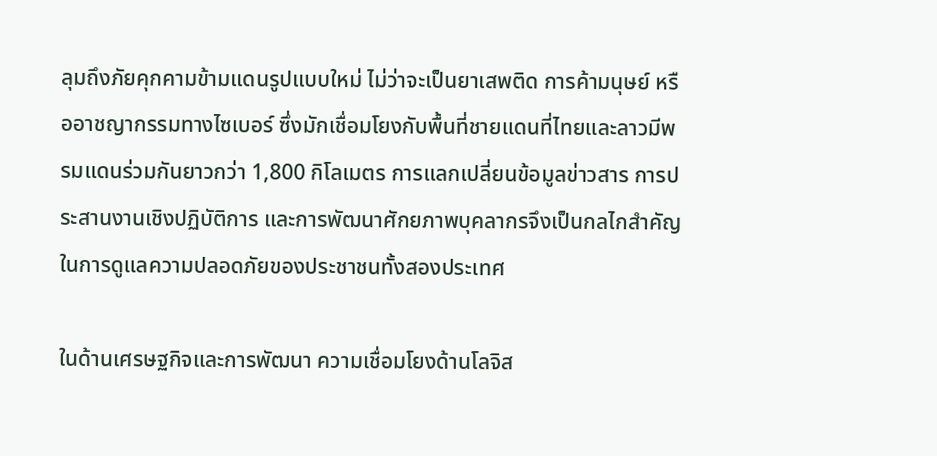ลุมถึงภัยคุกคามข้ามแดนรูปแบบใหม่ ไม่ว่าจะเป็นยาเสพติด การค้ามนุษย์ หรืออาชญากรรมทางไซเบอร์ ซึ่งมักเชื่อมโยงกับพื้นที่ชายแดนที่ไทยและลาวมีพรมแดนร่วมกันยาวกว่า 1,800 กิโลเมตร การแลกเปลี่ยนข้อมูลข่าวสาร การประสานงานเชิงปฏิบัติการ และการพัฒนาศักยภาพบุคลากรจึงเป็นกลไกสำคัญในการดูแลความปลอดภัยของประชาชนทั้งสองประเทศ

ในด้านเศรษฐกิจและการพัฒนา ความเชื่อมโยงด้านโลจิส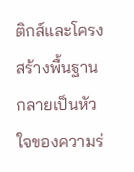ติกส์และโครงสร้างพื้นฐานกลายเป็นหัวใจของความร่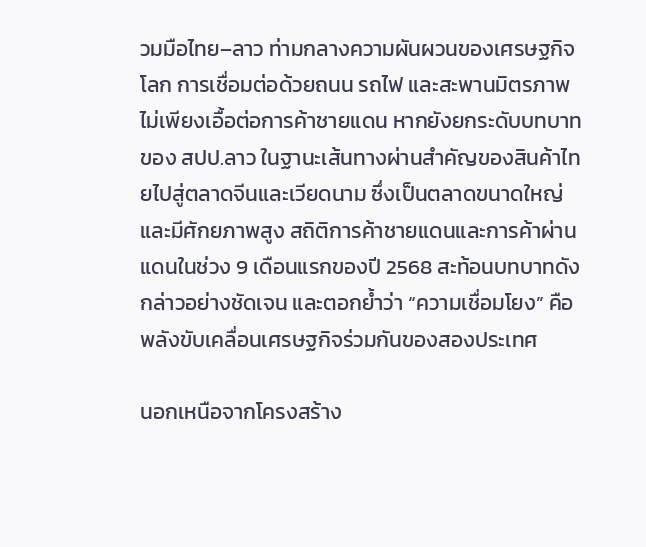วมมือไทย–ลาว ท่ามกลางความผันผวนของเศรษฐกิจโลก การเชื่อมต่อด้วยถนน รถไฟ และสะพานมิตรภาพ ไม่เพียงเอื้อต่อการค้าชายแดน หากยังยกระดับบทบาทของ สปป.ลาว ในฐานะเส้นทางผ่านสำคัญของสินค้าไทยไปสู่ตลาดจีนและเวียดนาม ซึ่งเป็นตลาดขนาดใหญ่และมีศักยภาพสูง สถิติการค้าชายแดนและการค้าผ่านแดนในช่วง 9 เดือนแรกของปี 2568 สะท้อนบทบาทดังกล่าวอย่างชัดเจน และตอกย้ำว่า “ความเชื่อมโยง” คือพลังขับเคลื่อนเศรษฐกิจร่วมกันของสองประเทศ

นอกเหนือจากโครงสร้าง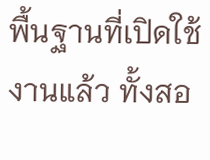พื้นฐานที่เปิดใช้งานแล้ว ทั้งสอ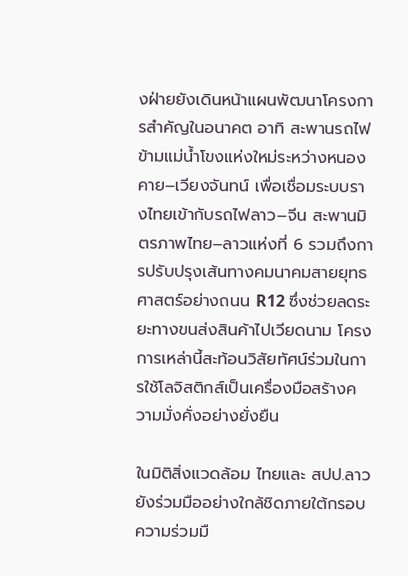งฝ่ายยังเดินหน้าแผนพัฒนาโครงการสำคัญในอนาคต อาทิ สะพานรถไฟข้ามแม่น้ำโขงแห่งใหม่ระหว่างหนองคาย–เวียงจันทน์ เพื่อเชื่อมระบบรางไทยเข้ากับรถไฟลาว–จีน สะพานมิตรภาพไทย–ลาวแห่งที่ 6 รวมถึงการปรับปรุงเส้นทางคมนาคมสายยุทธศาสตร์อย่างถนน R12 ซึ่งช่วยลดระยะทางขนส่งสินค้าไปเวียดนาม โครงการเหล่านี้สะท้อนวิสัยทัศน์ร่วมในการใช้โลจิสติกส์เป็นเครื่องมือสร้างความมั่งคั่งอย่างยั่งยืน

ในมิติสิ่งแวดล้อม ไทยและ สปป.ลาว ยังร่วมมืออย่างใกล้ชิดภายใต้กรอบความร่วมมื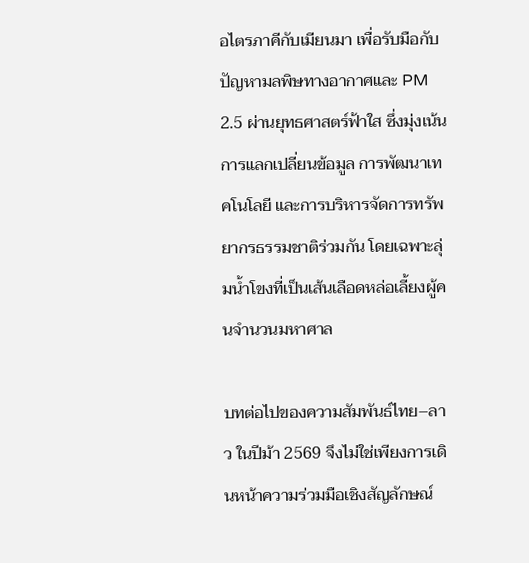อไตรภาคีกับเมียนมา เพื่อรับมือกับปัญหามลพิษทางอากาศและ PM 2.5 ผ่านยุทธศาสตร์ฟ้าใส ซึ่งมุ่งเน้นการแลกเปลี่ยนข้อมูล การพัฒนาเทคโนโลยี และการบริหารจัดการทรัพยากรธรรมชาติร่วมกัน โดยเฉพาะลุ่มน้ำโขงที่เป็นเส้นเลือดหล่อเลี้ยงผู้คนจำนวนมหาศาล

บทต่อไปของความสัมพันธ์ไทย–ลาว ในปีม้า 2569 จึงไม่ใช่เพียงการเดินหน้าความร่วมมือเชิงสัญลักษณ์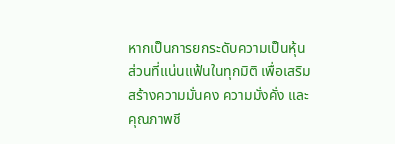หากเป็นการยกระดับความเป็นหุ้นส่วนที่แน่นแฟ้นในทุกมิติ เพื่อเสริมสร้างความมั่นคง ความมั่งคั่ง และคุณภาพชี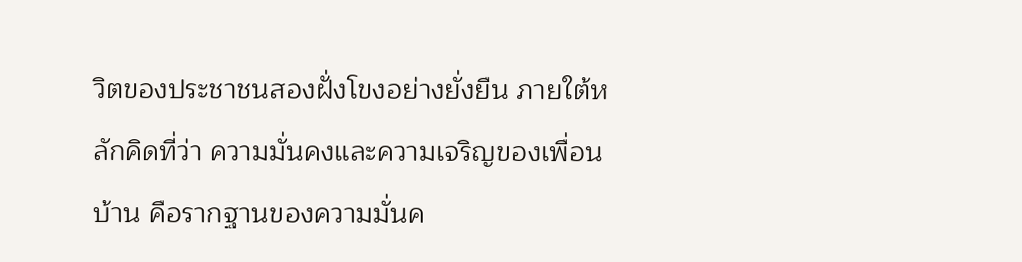วิตของประชาชนสองฝั่งโขงอย่างยั่งยืน ภายใต้หลักคิดที่ว่า ความมั่นคงและความเจริญของเพื่อนบ้าน คือรากฐานของความมั่นค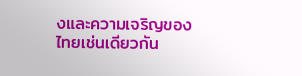งและความเจริญของไทยเช่นเดียวกัน